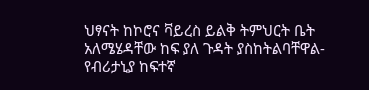ህፃናት ከኮሮና ቫይረስ ይልቅ ትምህርት ቤት አለሜሄዳቸው ከፍ ያለ ጉዳት ያስከትልባቸዋል- የብሪታኒያ ከፍተኛ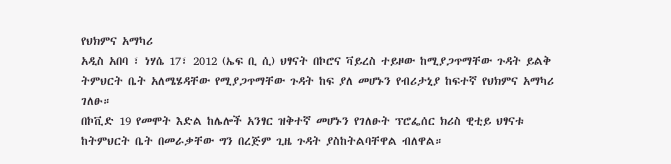የህክምና አማካሪ
አዲስ አበባ ፣ ነሃሴ 17፣ 2012 (ኤፍ ቢ ሲ) ህፃናት በኮሮና ቫይረስ ተይዞው ከሚያጋጥማቸው ጉዳት ይልቅ ትምህርት ቤት አለሜሄዳቸው የሚያጋጥማቸው ጉዳት ከፍ ያለ መሆኑን የብሪታኒያ ከፍተኛ የህክምና አማካሪ ገለፁ።
በኮቪድ 19 የመሞት እድል ከሌሎች አንፃር ዝቅተኛ መሆኑን የገለፁት ፕሮፌሰር ክሪስ ዊቲይ ህፃናቱ ከትምህርት ቤት በመራቃቸው ግን በረጅም ጊዜ ጉዳት ያስከትልባቸዋል ብለዋል።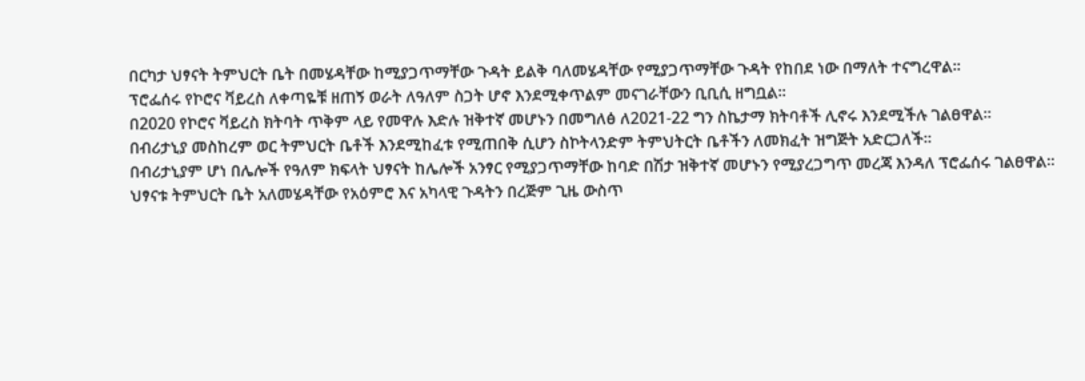በርካታ ህፃናት ትምህርት ቤት በመሄዳቸው ከሚያጋጥማቸው ጉዳት ይልቅ ባለመሄዳቸው የሚያጋጥማቸው ጉዳት የከበደ ነው በማለት ተናግረዋል።
ፕሮፌሰሩ የኮሮና ቫይረስ ለቀጣዬቹ ዘጠኝ ወራት ለዓለም ስጋት ሆኖ እንደሚቀጥልም መናገራቸውን ቢቢሲ ዘግቧል።
በ2020 የኮሮና ቫይረስ ክትባት ጥቅም ላይ የመዋሉ እድሉ ዝቅተኛ መሆኑን በመግለፅ ለ2021-22 ግን ስኬታማ ክትባቶች ሊኖሩ እንደሚችሉ ገልፀዋል።
በብሪታኒያ መስከረም ወር ትምህርት ቤቶች እንደሚከፈቱ የሚጠበቅ ሲሆን ስኮትላንድም ትምህትርት ቤቶችን ለመክፈት ዝግጅት አድርጋለች።
በብሪታኒያም ሆነ በሌሎች የዓለም ክፍላት ህፃናት ከሌሎች አንፃር የሚያጋጥማቸው ከባድ በሽታ ዝቅተኛ መሆኑን የሚያረጋግጥ መረጃ እንዳለ ፕሮፌሰሩ ገልፀዋል።
ህፃናቱ ትምህርት ቤት አለመሄዳቸው የአዕምሮ እና አካላዊ ጉዳትን በረጅም ጊዜ ውስጥ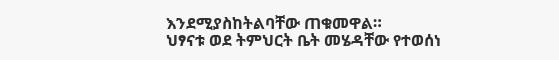እንደሚያስከትልባቸው ጠቁመዋል።
ህፃናቱ ወደ ትምህርት ቤት መሄዳቸው የተወሰነ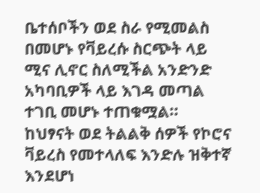ቤተሰቦችን ወደ ስራ የሚመልስ በመሆኑ የቫይረሱ ስርጭት ላይ ሚና ሊኖር ስለሚችል አንድንድ አካባቢዎች ላይ እገዳ መጣል ተገቢ መሆኑ ተጠቁሟል።
ከህፃናት ወደ ትልልቅ ሰዎች የኮሮና ቫይረስ የመተላለፍ እንድሉ ዝቅተኛ እንደሆነ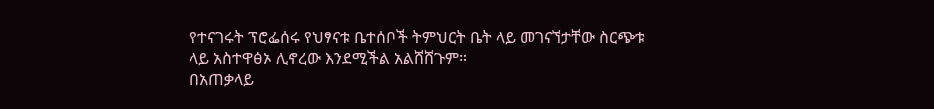የተናገሩት ፕሮፌሰሩ የህፃናቱ ቤተሰቦች ትምህርት ቤት ላይ መገናኘታቸው ስርጭቱ ላይ አስተዋፅኦ ሊኖረው እንደሚችል አልሸሸጉም።
በአጠቃላይ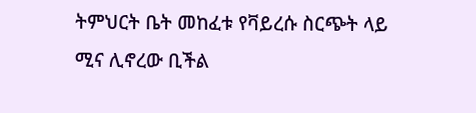ትምህርት ቤት መከፈቱ የቫይረሱ ስርጭት ላይ ሚና ሊኖረው ቢችል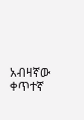አብዛኛው ቀጥተኛ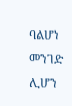ባልሆነ መንገድ ሊሆን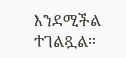እንደሚችል ተገልጿል።